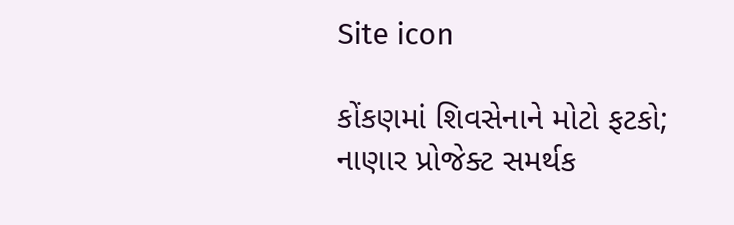Site icon

કોંકણમાં શિવસેનાને મોટો ફટકો; નાણાર પ્રોજેક્ટ સમર્થક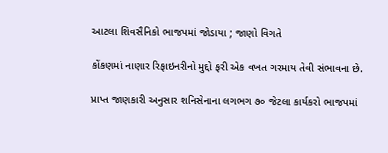આટલા શિવસૈનિકો ભાજપમાં જોડાયા ; જાણો વિગતે

કોંકણમાં નાણાર રિફાઇનરીનો મુદ્દો ફરી એક વખત ગરમાય તેવી સંભાવના છે.

પ્રાપ્ત જાણકારી અનુસાર શનિસેનાના લગભગ ૭૦ જેટલા કાર્યકરો ભાજપમાં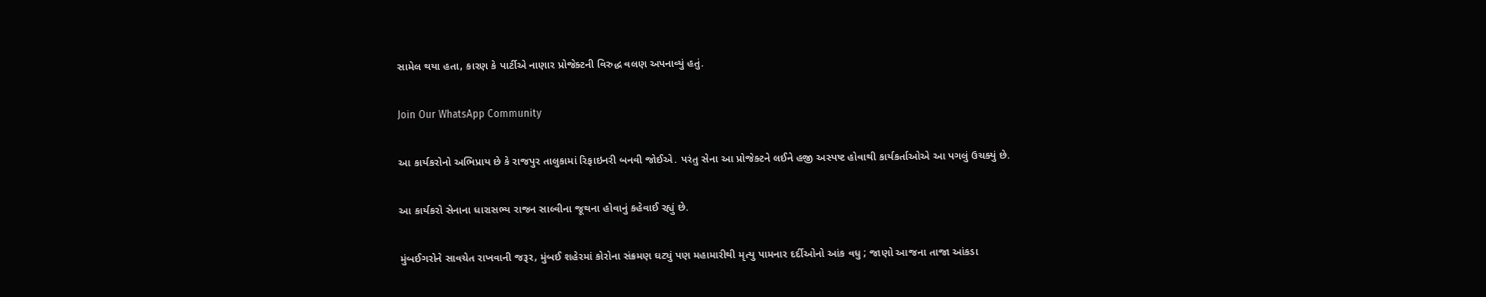સામેલ થયા હતા, કારણ કે પાર્ટીએ નાણાર પ્રોજેક્ટની વિરુદ્ધ વલણ અપનાવ્યું હતું.

Join Our WhatsApp Community

આ કાર્યકરોનો અભિપ્રાય છે કે રાજપુર તાલુકામાં રિફાઇનરી બનવી જોઈએ. પરંતુ સેના આ પ્રોજેક્ટને લઈને હજી અસ્પષ્ટ હોવાથી કાર્યકર્તાઓએ આ પગલું ઉચક્યું છે.

આ કાર્યકરો સેનાના ધારાસભ્ય રાજન સાલ્વીના જૂથના હોવાનું કહેવાઈ રહ્યું છે.

મુંબઈગરોને સાવચેત રાખવાની જરૂર, મુંબઈ શહેરમાં કોરોના સંક્રમણ ઘટ્યું પણ મહામારીથી મૃત્યુ પામનાર દર્દીઓનો આંક વધુ ; જાણો આજના તાજા આંકડા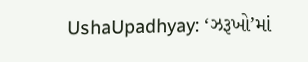UshaUpadhyay: ‘ઝરૂખો’માં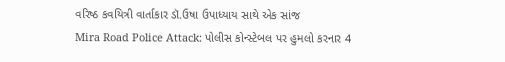વરિષ્ઠ કવયિત્રી વાર્તાકાર ડૉ.ઉષા ઉપાધ્યાય સાથે એક સાંજ
Mira Road Police Attack: પોલીસ કોન્સ્ટેબલ પર હુમલો કરનાર 4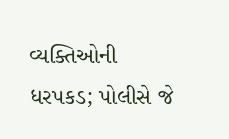વ્યક્તિઓની ધરપકડ; પોલીસે જે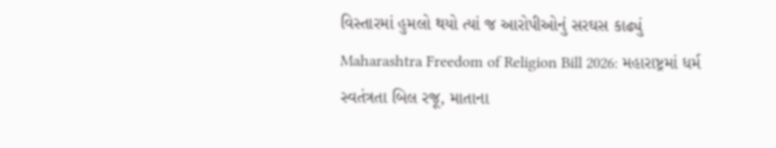વિસ્તારમાં હુમલો થયો ત્યાં જ આરોપીઓનું સરઘસ કાઢ્યું
Maharashtra Freedom of Religion Bill 2026: મહારાષ્ટ્રમાં ધર્મ સ્વતંત્રતા બિલ રજૂ, માતાના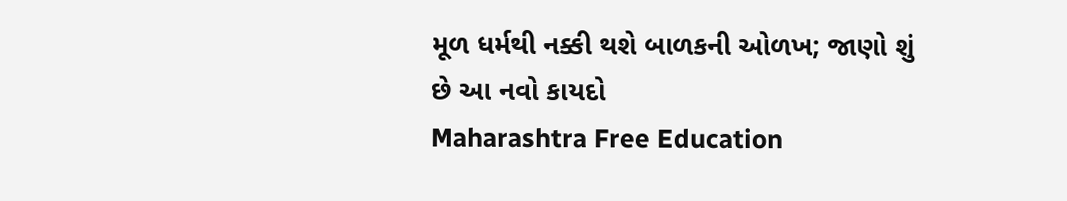મૂળ ધર્મથી નક્કી થશે બાળકની ઓળખ; જાણો શું છે આ નવો કાયદો
Maharashtra Free Education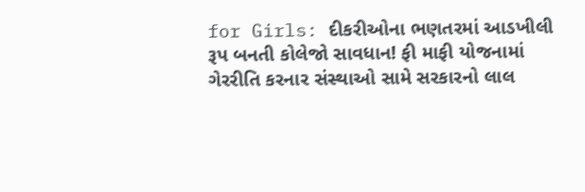for Girls: દીકરીઓના ભણતરમાં આડખીલી રૂપ બનતી કોલેજો સાવધાન! ફી માફી યોજનામાં ગેરરીતિ કરનાર સંસ્થાઓ સામે સરકારનો લાલ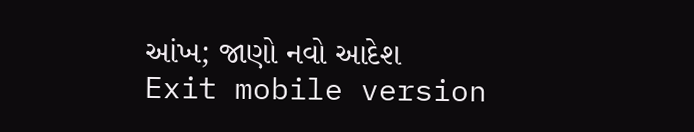આંખ; જાણો નવો આદેશ
Exit mobile version